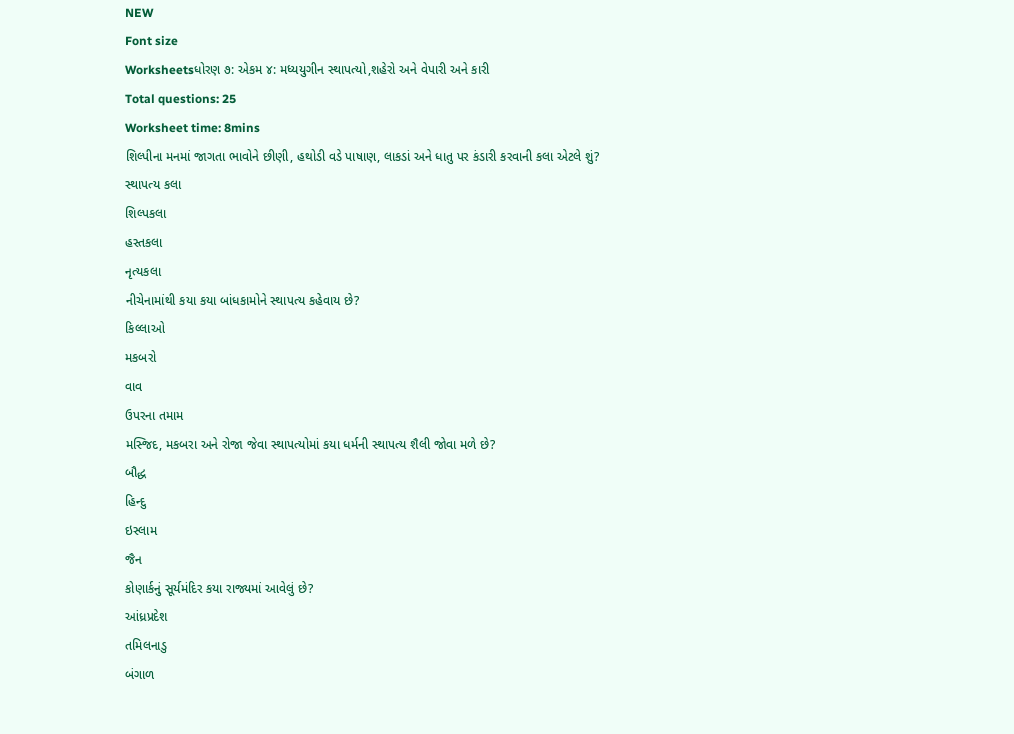NEW
Font size
Worksheetsધોરણ ૭: એકમ ૪: મધ્યયુગીન સ્થાપત્યો,શહેરો અને વેપારી અને કારી
Total questions: 25
Worksheet time: 8mins
શિલ્પીના મનમાં જાગતા ભાવોને છીણી, હથોડી વડે પાષાણ, લાકડાં અને ધાતુ પર કંડારી કરવાની કલા એટલે શું?
સ્થાપત્ય કલા
શિલ્પકલા
હસ્તકલા
નૃત્યકલા
નીચેનામાંથી કયા કયા બાંધકામોને સ્થાપત્ય કહેવાય છે?
કિલ્લાઓ
મકબરો
વાવ
ઉપરના તમામ
મસ્જિદ, મકબરા અને રોજા જેવા સ્થાપત્યોમાં કયા ધર્મની સ્થાપત્ય શૈલી જોવા મળે છે?
બૌદ્ધ
હિન્દુ
ઇસ્લામ
જૈન
કોણાર્કનું સૂર્યમંદિર કયા રાજ્યમાં આવેલું છે?
આંધ્રપ્રદેશ
તમિલનાડુ
બંગાળ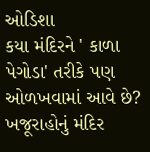ઓડિશા
કયા મંદિરને ' કાળા પેગોડા' તરીકે પણ ઓળખવામાં આવે છે?
ખજૂરાહોનું મંદિર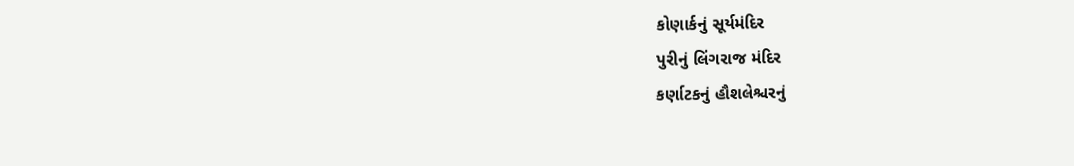કોણાર્કનું સૂર્યમંદિર
પુરીનું લિંગરાજ મંદિર
કર્ણાટકનું હૌશલેશ્ચરનું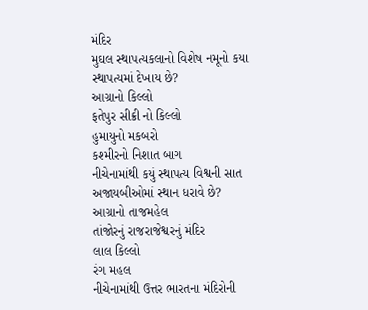મંદિર
મુઘલ સ્થાપત્યકલાનો વિશેષ નમૂનો કયા સ્થાપત્યમાં દેખાય છે?
આગ્રાનો કિલ્લો
ફતેપુર સીક્રી નો કિલ્લો
હુમાયુનો મકબરો
કશ્મીરનો નિશાત બાગ
નીચેનામાંથી કયું સ્થાપત્ય વિશ્વની સાત અજાયબીઓમાં સ્થાન ધરાવે છે?
આગ્રાનો તાજમહેલ
તાંજોરનું રાજરાજેશ્વરનું મંદિર
લાલ કિલ્લો
રંગ મહલ
નીચેનામાંથી ઉત્તર ભારતના મંદિરોની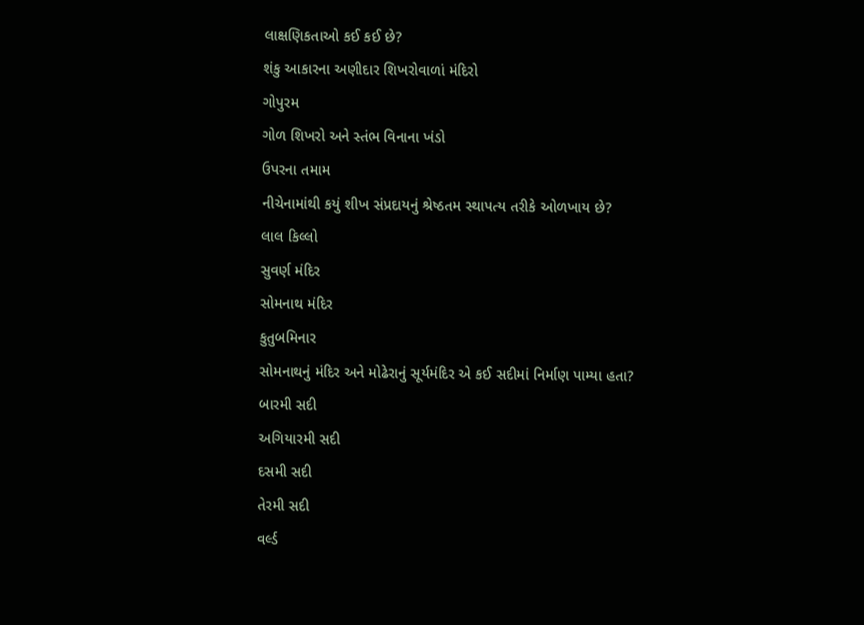લાક્ષણિકતાઓ કઈ કઈ છે?
શંકુ આકારના અણીદાર શિખરોવાળાં મંદિરો
ગોપુરમ
ગોળ શિખરો અને સ્તંભ વિનાના ખંડો
ઉપરના તમામ
નીચેનામાંથી કયું શીખ સંપ્રદાયનું શ્રેષ્ઠતમ સ્થાપત્ય તરીકે ઓળખાય છે?
લાલ કિલ્લો
સુવર્ણ મંદિર
સોમનાથ મંદિર
કુતુબમિનાર
સોમનાથનું મંદિર અને મોઢેરાનું સૂર્યમંદિર એ કઈ સદીમાં નિર્માણ પામ્યા હતા?
બારમી સદી
અગિયારમી સદી
દસમી સદી
તેરમી સદી
વર્લ્ડ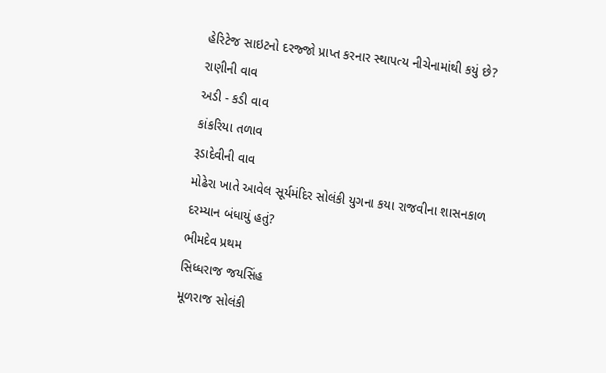હેરિટેજ સાઇટનો દરજ્જો પ્રાપ્ત કરનાર સ્થાપત્ય નીચેનામાંથી કયું છે?
રાણીની વાવ
અડી - કડી વાવ
કાંકરિયા તળાવ
રૂડાદેવીની વાવ
મોઢેરા ખાતે આવેલ સૂર્યમંદિર સોલંકી યુગના કયા રાજવીના શાસનકાળ દરમ્યાન બંધાયું હતું?
ભીમદેવ પ્રથમ
સિધ્ધરાજ જયસિંહ
મૂળરાજ સોલંકી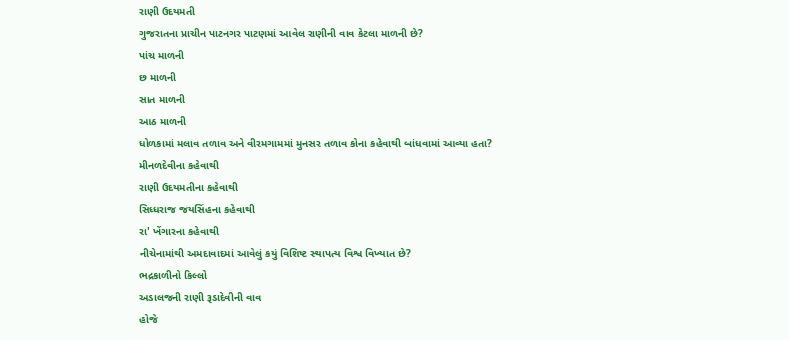રાણી ઉદયમતી
ગુજરાતના પ્રાચીન પાટનગર પાટણમાં આવેલ રાણીની વાવ કેટલા માળની છે?
પાંચ માળની
છ માળની
સાત માળની
આઠ માળની
ધોળકામાં મલાવ તળાવ અને વીરમગામમાં મુનસર તળાવ કોના કહેવાથી બાંધવામાં આવ્યા હતા?
મીનળદેવીના કહેવાથી
રાણી ઉદયમતીના કહેવાથી
સિધ્ધરાજ જયસિંહના કહેવાથી
રા' ખેંગારના કહેવાથી
નીચેનામાંથી અમદાવાદમાં આવેલું કયું વિશિષ્ટ સ્થાપત્ય વિશ્વ વિખ્યાત છે?
ભદ્રકાળીનો કિલ્લો
અડાલજની રાણી રૂડાદેવીની વાવ
હોજે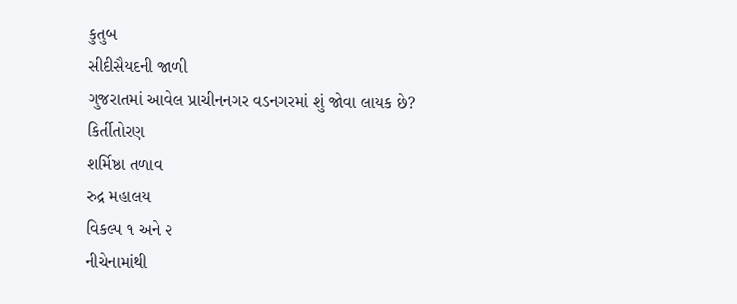કુતુબ
સીદીસૈયદની જાળી
ગુજરાતમાં આવેલ પ્રાચીનનગર વડનગરમાં શું જોવા લાયક છે?
કિર્તીતોરણ
શર્મિષ્ઠા તળાવ
રુદ્ર મહાલય
વિકલ્પ ૧ અને ૨
નીચેનામાંથી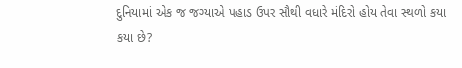દુનિયામાં એક જ જગ્યાએ પહાડ ઉપર સૌથી વધારે મંદિરો હોય તેવા સ્થળો કયા કયા છે?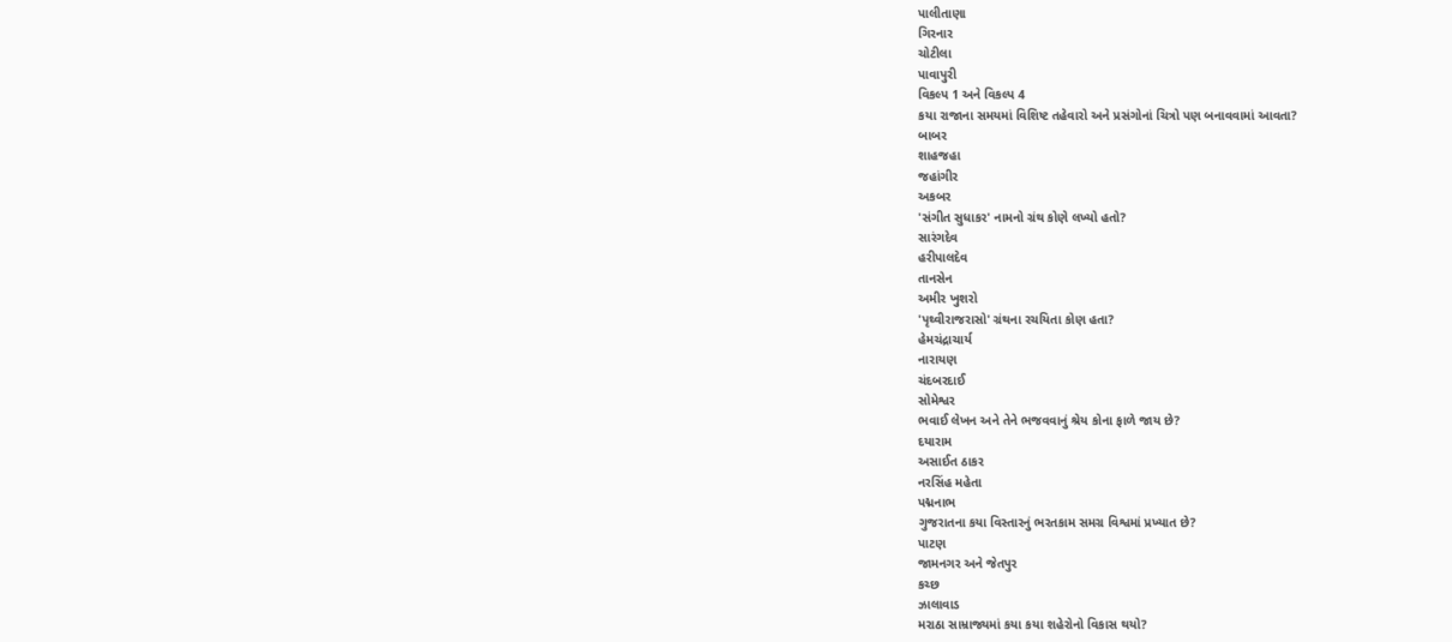પાલીતાણા
ગિરનાર
ચોટીલા
પાવાપુરી
વિકલ્પ 1 અને વિકલ્પ 4
કયા રાજાના સમયમાં વિશિષ્ટ તહેવારો અને પ્રસંગોનાં ચિત્રો પણ બનાવવામાં આવતા?
બાબર
શાહજહા
જહાંગીર
અકબર
'સંગીત સુધાકર' નામનો ગ્રંથ કોણે લખ્યો હતો?
સારંગદેવ
હરીપાલદેવ
તાનસેન
અમીર ખુશરો
'પૃથ્વીરાજરાસો' ગ્રંથના રચયિતા કોણ હતા?
હેમચંદ્રાચાર્ય
નારાયણ
ચંદબરદાઈ
સોમેશ્વર
ભવાઈ લેખન અને તેને ભજવવાનું શ્રેય કોના ફાળે જાય છે?
દયારામ
અસાઈત ઠાકર
નરસિંહ મહેતા
પદ્મનાભ
ગુજરાતના કયા વિસ્તારનું ભરતકામ સમગ્ર વિશ્વમાં પ્રખ્યાત છે?
પાટણ
જામનગર અને જેતપુર
કચ્છ
ઝાલાવાડ
મરાઠા સામ્રાજ્યમાં કયા કયા શહેરોનો વિકાસ થયો?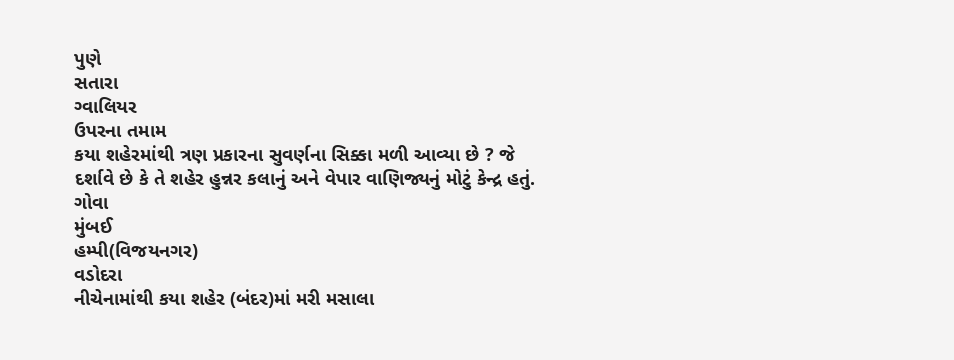પુણે
સતારા
ગ્વાલિયર
ઉપરના તમામ
કયા શહેરમાંથી ત્રણ પ્રકારના સુવર્ણના સિક્કા મળી આવ્યા છે ? જે દર્શાવે છે કે તે શહેર હુન્નર કલાનું અને વેપાર વાણિજ્યનું મોટું કેન્દ્ર હતું.
ગોવા
મુંબઈ
હમ્પી(વિજયનગર)
વડોદરા
નીચેનામાંથી કયા શહેર (બંદર)માં મરી મસાલા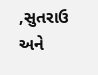,સુતરાઉ અને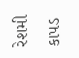રેશમી કાપડ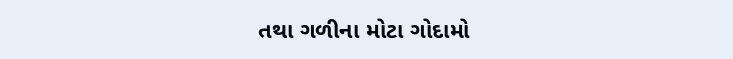તથા ગળીના મોટા ગોદામો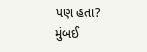પણ હતા?
મુંબઈ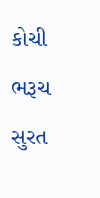કોચી
ભરૂચ
સુરત